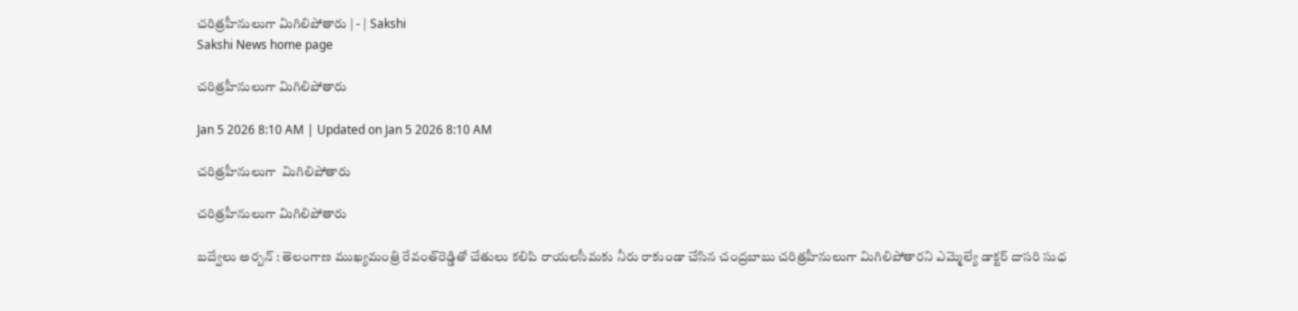చరిత్రహీనులుగా మిగిలిపోతారు | - | Sakshi
Sakshi News home page

చరిత్రహీనులుగా మిగిలిపోతారు

Jan 5 2026 8:10 AM | Updated on Jan 5 2026 8:10 AM

చరిత్రహీనులుగా  మిగిలిపోతారు

చరిత్రహీనులుగా మిగిలిపోతారు

బద్వేలు అర్బన్‌ : తెలంగాణ ముఖ్యమంత్రి రేవంత్‌రెడ్డితో చేతులు కలిపి రాయలసీమకు నీరు రాకుండా చేసిన చంద్రబాబు చరిత్రహీనులుగా మిగిలిపోతారని ఎమ్మెల్యే డాక్టర్‌ దాసరి సుధ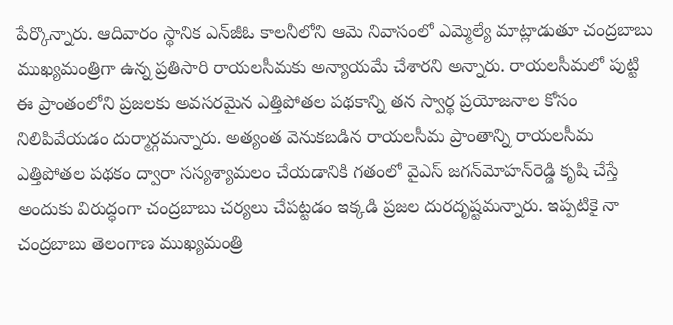పేర్కొన్నారు. ఆదివారం స్థానిక ఎన్‌జీఓ కాలనీలోని ఆమె నివాసంలో ఎమ్మెల్యే మాట్లాడుతూ చంద్రబాబు ముఖ్యమంత్రిగా ఉన్న ప్రతిసారి రాయలసీమకు అన్యాయమే చేశారని అన్నారు. రాయలసీమలో పుట్టి ఈ ప్రాంతంలోని ప్రజలకు అవసరమైన ఎత్తిపోతల పథకాన్ని తన స్వార్థ ప్రయోజనాల కోసం నిలిపివేయడం దుర్మార్గమన్నారు. అత్యంత వెనుకబడిన రాయలసీమ ప్రాంతాన్ని రాయలసీమ ఎత్తిపోతల పథకం ద్వారా సస్యశ్యామలం చేయడానికి గతంలో వైఎస్‌ జగన్‌మోహన్‌రెడ్డి కృషి చేస్తే అందుకు విరుద్ధంగా చంద్రబాబు చర్యలు చేపట్టడం ఇక్కడి ప్రజల దురదృష్టమన్నారు. ఇప్పటికై నా చంద్రబాబు తెలంగాణ ముఖ్యమంత్రి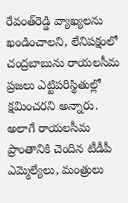రేవంత్‌రెడ్డి వ్యాఖ్యలను ఖండించాలని, లేనిపక్షంలో చంద్రబాబును రాయలసీమ ప్రజలు ఎట్టిపరిస్థితుల్లో క్షమించరని అన్నారు. అలాగే రాయలసీమ ప్రాంతానికి చెందిన టీడీపీ ఎమ్మెల్యేలు, మంత్రులు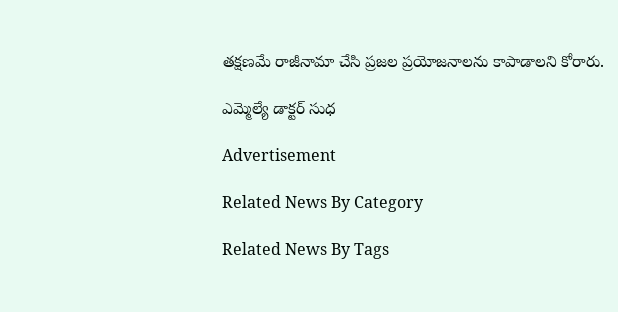తక్షణమే రాజీనామా చేసి ప్రజల ప్రయోజనాలను కాపాడాలని కోరారు.

ఎమ్మెల్యే డాక్టర్‌ సుధ

Advertisement

Related News By Category

Related News By Tags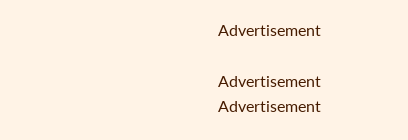Advertisement

Advertisement
Advertisement